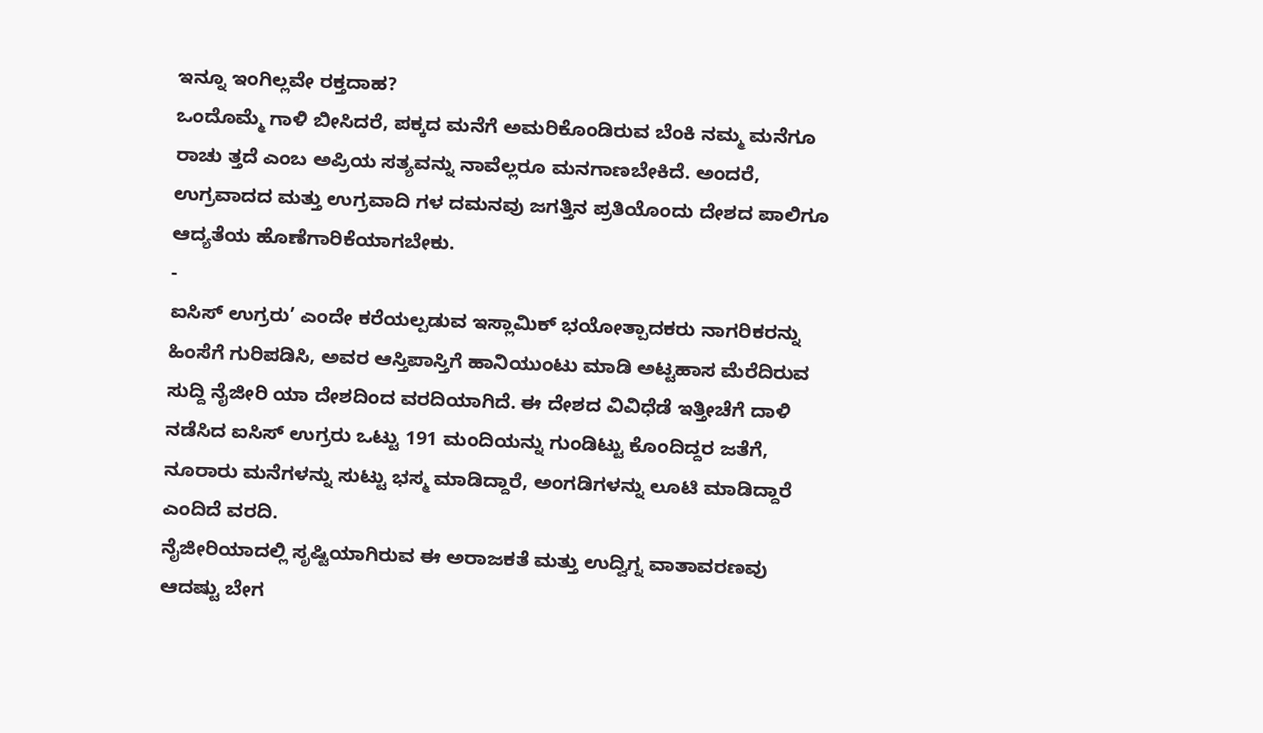ಇನ್ನೂ ಇಂಗಿಲ್ಲವೇ ರಕ್ತದಾಹ?
ಒಂದೊಮ್ಮೆ ಗಾಳಿ ಬೀಸಿದರೆ, ಪಕ್ಕದ ಮನೆಗೆ ಅಮರಿಕೊಂಡಿರುವ ಬೆಂಕಿ ನಮ್ಮ ಮನೆಗೂ ರಾಚು ತ್ತದೆ ಎಂಬ ಅಪ್ರಿಯ ಸತ್ಯವನ್ನು ನಾವೆಲ್ಲರೂ ಮನಗಾಣಬೇಕಿದೆ. ಅಂದರೆ, ಉಗ್ರವಾದದ ಮತ್ತು ಉಗ್ರವಾದಿ ಗಳ ದಮನವು ಜಗತ್ತಿನ ಪ್ರತಿಯೊಂದು ದೇಶದ ಪಾಲಿಗೂ ಆದ್ಯತೆಯ ಹೊಣೆಗಾರಿಕೆಯಾಗಬೇಕು.
-
ಐಸಿಸ್ ಉಗ್ರರು’ ಎಂದೇ ಕರೆಯಲ್ಪಡುವ ಇಸ್ಲಾಮಿಕ್ ಭಯೋತ್ಪಾದಕರು ನಾಗರಿಕರನ್ನು ಹಿಂಸೆಗೆ ಗುರಿಪಡಿಸಿ, ಅವರ ಆಸ್ತಿಪಾಸ್ತಿಗೆ ಹಾನಿಯುಂಟು ಮಾಡಿ ಅಟ್ಟಹಾಸ ಮೆರೆದಿರುವ ಸುದ್ದಿ ನೈಜೀರಿ ಯಾ ದೇಶದಿಂದ ವರದಿಯಾಗಿದೆ. ಈ ದೇಶದ ವಿವಿಧೆಡೆ ಇತ್ತೀಚೆಗೆ ದಾಳಿ ನಡೆಸಿದ ಐಸಿಸ್ ಉಗ್ರರು ಒಟ್ಟು 191 ಮಂದಿಯನ್ನು ಗುಂಡಿಟ್ಟು ಕೊಂದಿದ್ದರ ಜತೆಗೆ, ನೂರಾರು ಮನೆಗಳನ್ನು ಸುಟ್ಟು ಭಸ್ಮ ಮಾಡಿದ್ದಾರೆ, ಅಂಗಡಿಗಳನ್ನು ಲೂಟಿ ಮಾಡಿದ್ದಾರೆ ಎಂದಿದೆ ವರದಿ.
ನೈಜೀರಿಯಾದಲ್ಲಿ ಸೃಷ್ಟಿಯಾಗಿರುವ ಈ ಅರಾಜಕತೆ ಮತ್ತು ಉದ್ವಿಗ್ನ ವಾತಾವರಣವು ಆದಷ್ಟು ಬೇಗ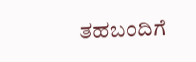ತಹಬಂದಿಗೆ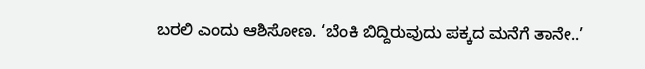ಬರಲಿ ಎಂದು ಆಶಿಸೋಣ. ‘ಬೆಂಕಿ ಬಿದ್ದಿರುವುದು ಪಕ್ಕದ ಮನೆಗೆ ತಾನೇ..’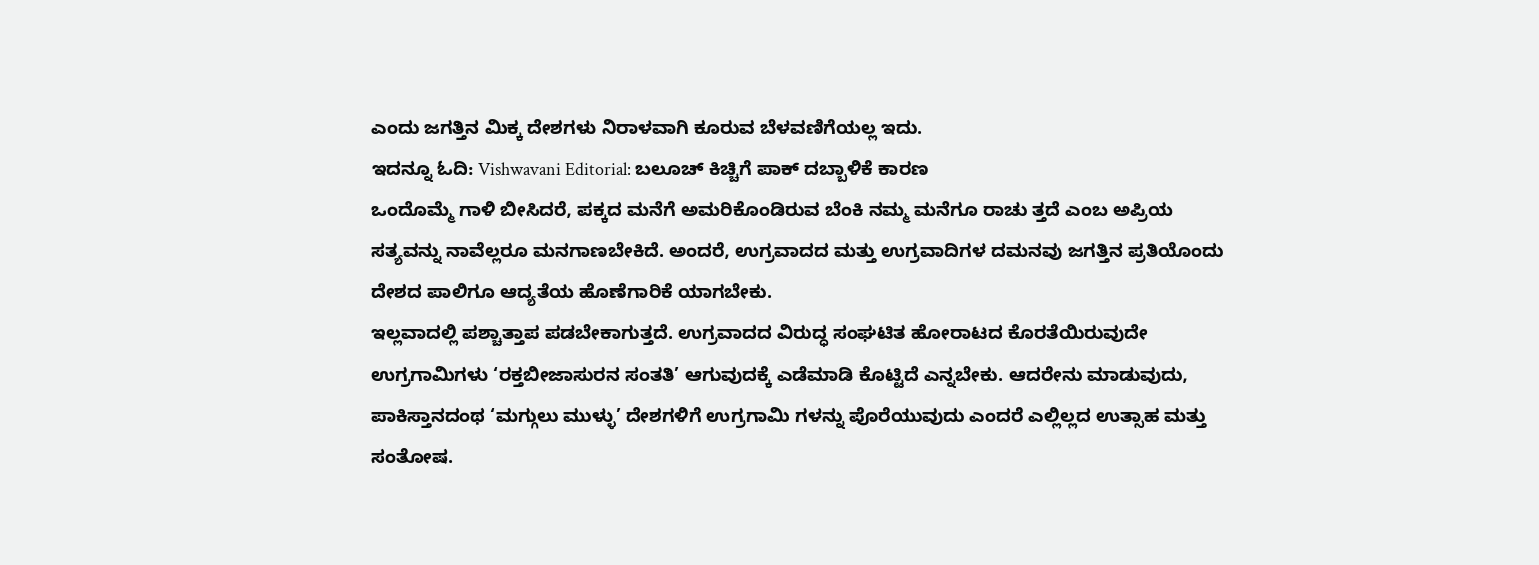ಎಂದು ಜಗತ್ತಿನ ಮಿಕ್ಕ ದೇಶಗಳು ನಿರಾಳವಾಗಿ ಕೂರುವ ಬೆಳವಣಿಗೆಯಲ್ಲ ಇದು.
ಇದನ್ನೂ ಓದಿ: Vishwavani Editorial: ಬಲೂಚ್ ಕಿಚ್ಚಿಗೆ ಪಾಕ್ ದಬ್ಬಾಳಿಕೆ ಕಾರಣ
ಒಂದೊಮ್ಮೆ ಗಾಳಿ ಬೀಸಿದರೆ, ಪಕ್ಕದ ಮನೆಗೆ ಅಮರಿಕೊಂಡಿರುವ ಬೆಂಕಿ ನಮ್ಮ ಮನೆಗೂ ರಾಚು ತ್ತದೆ ಎಂಬ ಅಪ್ರಿಯ ಸತ್ಯವನ್ನು ನಾವೆಲ್ಲರೂ ಮನಗಾಣಬೇಕಿದೆ. ಅಂದರೆ, ಉಗ್ರವಾದದ ಮತ್ತು ಉಗ್ರವಾದಿಗಳ ದಮನವು ಜಗತ್ತಿನ ಪ್ರತಿಯೊಂದು ದೇಶದ ಪಾಲಿಗೂ ಆದ್ಯತೆಯ ಹೊಣೆಗಾರಿಕೆ ಯಾಗಬೇಕು.
ಇಲ್ಲವಾದಲ್ಲಿ ಪಶ್ಚಾತ್ತಾಪ ಪಡಬೇಕಾಗುತ್ತದೆ. ಉಗ್ರವಾದದ ವಿರುದ್ಧ ಸಂಘಟಿತ ಹೋರಾಟದ ಕೊರತೆಯಿರುವುದೇ ಉಗ್ರಗಾಮಿಗಳು ‘ರಕ್ತಬೀಜಾಸುರನ ಸಂತತಿ’ ಆಗುವುದಕ್ಕೆ ಎಡೆಮಾಡಿ ಕೊಟ್ಟಿದೆ ಎನ್ನಬೇಕು. ಆದರೇನು ಮಾಡುವುದು, ಪಾಕಿಸ್ತಾನದಂಥ ‘ಮಗ್ಗುಲು ಮುಳ್ಳು’ ದೇಶಗಳಿಗೆ ಉಗ್ರಗಾಮಿ ಗಳನ್ನು ಪೊರೆಯುವುದು ಎಂದರೆ ಎಲ್ಲಿಲ್ಲದ ಉತ್ಸಾಹ ಮತ್ತು ಸಂತೋಷ.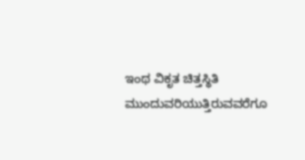ಇಂಥ ವಿಕೃತ ಚಿತ್ತಸ್ಥಿತಿ ಮುಂದುವರಿಯುತ್ತಿರುವವರೆಗೂ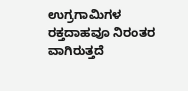ಉಗ್ರಗಾಮಿಗಳ ರಕ್ತದಾಹವೂ ನಿರಂತರ ವಾಗಿರುತ್ತದೆ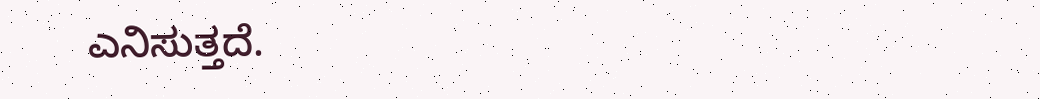ಎನಿಸುತ್ತದೆ.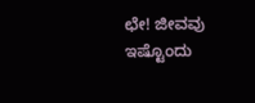ಛೇ! ಜೀವವು ಇಷ್ಟೊಂದು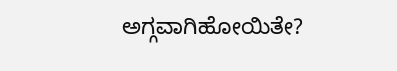ಅಗ್ಗವಾಗಿಹೋಯಿತೇ?